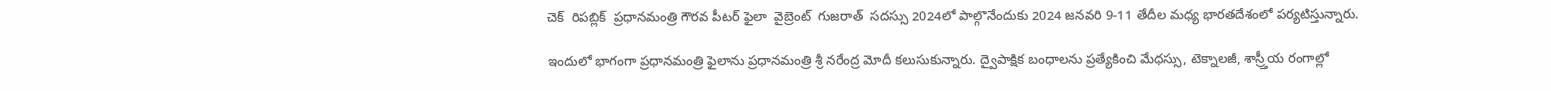చెక్  రిపబ్లిక్  ప్రధానమంత్రి గౌరవ పీటర్ ఫైలా  వైబ్రెంట్  గుజరాత్  సదస్సు 2024లో పాల్గొనేందుకు 2024 జనవరి 9-11 తేదీల మధ్య భారతదేశంలో పర్యటిస్తున్నారు.

ఇందులో భాగంగా ప్రధానమంత్రి ఫైలాను ప్రధానమంత్రి శ్రీ నరేంద్ర మోదీ కలుసుకున్నారు. ద్వైపాక్షిక బంధాలను ప్రత్యేకించి మేధస్సు, టెక్నాలజీ, శాస్ర్తీయ రంగాల్లో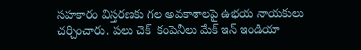సహకారం విస్తరణకు గల అవకాశాలపై ఉభయ నాయకులు చర్చించారు. పలు చెక్  కంపెనీలు మేక్ ఇన్ ఇండియా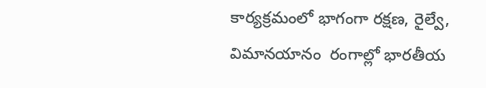కార్యక్రమంలో భాగంగా రక్షణ, రైల్వే, విమానయానం  రంగాల్లో భారతీయ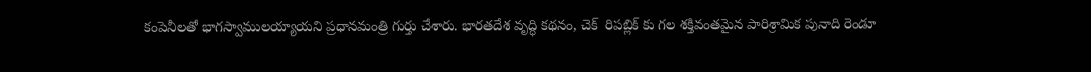కంపెనీలతో భాగస్వాములయ్యాయని ప్రధానమంత్రి గుర్తు చేశారు. భారతదేశ వృద్ధి కథనం, చెక్  రిపబ్లిక్ కు గల శక్తివంతమైన పారిశ్రామిక పునాది రెండూ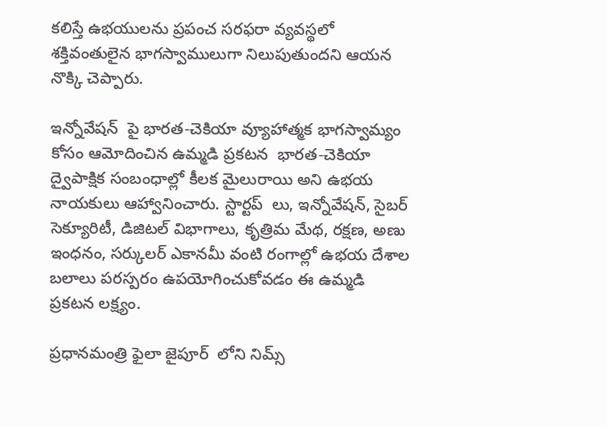కలిస్తే ఉభయులను ప్రపంచ సరఫరా వ్యవస్థలో శక్తివంతులైన భాగస్వాములుగా నిలుపుతుందని ఆయన నొక్కి చెప్పారు.

ఇన్నోవేషన్  పై భారత-చెకియా వ్యూహాత్మక భాగస్వామ్యం కోసం ఆమోదించిన ఉమ్మడి ప్రకటన  భారత-చెకియా ద్వైపాక్షిక సంబంధాల్లో కీలక మైలురాయి అని ఉభయ నాయకులు ఆహ్వానించారు. స్టార్టప్  లు, ఇన్నోవేషన్, సైబర్ సెక్యూరిటీ, డిజిటల్ విభాగాలు, కృత్రిమ మేథ, రక్షణ, అణు ఇంధనం, సర్కులర్ ఎకానమీ వంటి రంగాల్లో ఉభయ దేశాల బలాలు పరస్పరం ఉపయోగించుకోవడం ఈ ఉమ్మడి ప్రకటన లక్ష్యం.

ప్రధానమంత్రి ఫైలా జైపూర్  లోని నిమ్స్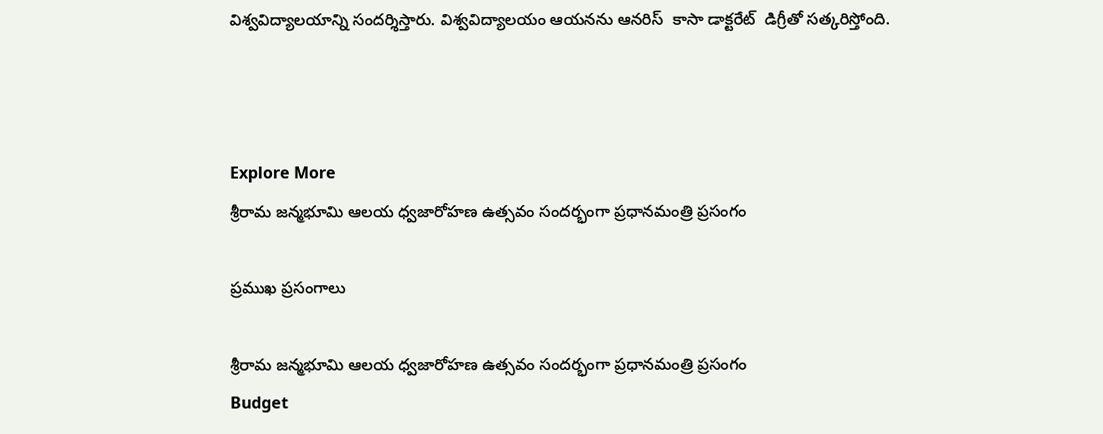విశ్వవిద్యాలయాన్ని సందర్శిస్తారు. విశ్వవిద్యాలయం ఆయనను ఆనరిస్  కాసా డాక్టరేట్  డిగ్రీతో సత్కరిస్తోంది.



Explore More
శ్రీరామ జన్మభూమి ఆలయ ధ్వజారోహణ ఉత్సవం సందర్భంగా ప్రధానమంత్రి ప్రసంగం

ప్రముఖ ప్రసంగాలు

శ్రీరామ జన్మభూమి ఆలయ ధ్వజారోహణ ఉత్సవం సందర్భంగా ప్రధానమంత్రి ప్రసంగం
Budget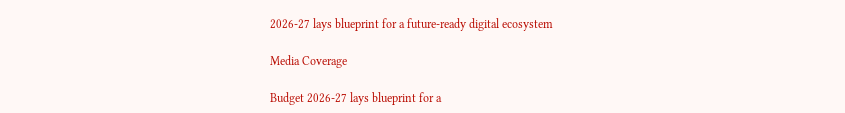2026-27 lays blueprint for a future-ready digital ecosystem

Media Coverage

Budget 2026-27 lays blueprint for a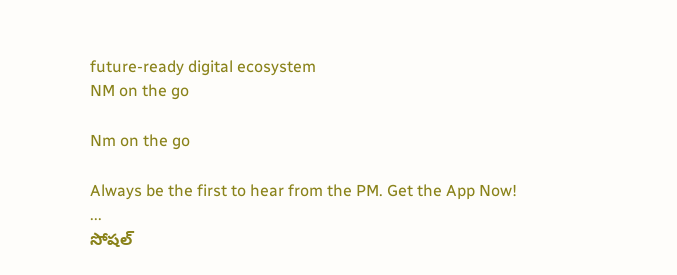future-ready digital ecosystem
NM on the go

Nm on the go

Always be the first to hear from the PM. Get the App Now!
...
సోషల్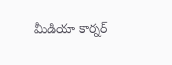మీడియా కార్నర్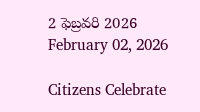2 ఫెబ్రవరి 2026
February 02, 2026

Citizens Celebrate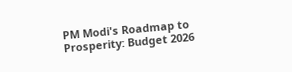PM Modi's Roadmap to Prosperity: Budget 2026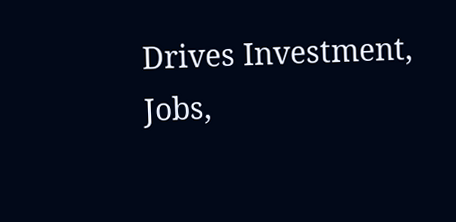Drives Investment, Jobs,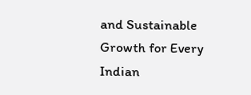and Sustainable Growth for Every Indian